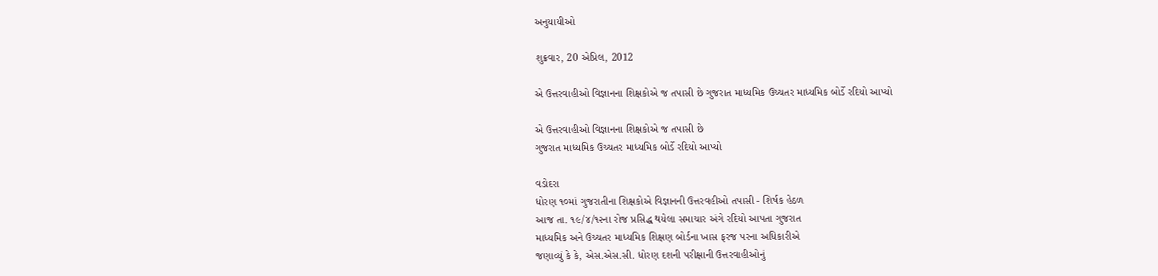અનુયાયીઓ

શુક્રવાર, 20 એપ્રિલ, 2012

એ ઉત્તરવાહીઓ વિજ્ઞાનના શિક્ષકોએ જ તપાસી છે ગુજરાત માધ્યમિક ઉચ્ચતર માધ્યમિક બોર્ડે રદિયો આપ્યો

એ ઉત્તરવાહીઓ વિજ્ઞાનના શિક્ષકોએ જ તપાસી છે
ગુજરાત માધ્યમિક ઉચ્ચતર માધ્યમિક બોર્ડે રદિયો આપ્યો

વડોદરા
ધોરણ ૧૦માં ગુજરાતીના શિક્ષકોએ વિજ્ઞાનની ઉત્તરવહીઓ તપાસી - શિર્ષક હેઠળ
આજ તા. ૧૯/૪/૧૨ના રોજ પ્રસિદ્ધ થયેલા સમાચાર અંગે રદિયો આપતા ગુજરાત
માધ્યમિક અને ઉચ્ચતર માધ્યમિક શિક્ષણ બોર્ડના ખાસ ફરજ પરના અધિકારીએ
જણાવ્યું કે કે, એસ.એસ.સી. ધોરણ દશની પરીક્ષાની ઉત્તરવાહીઓનું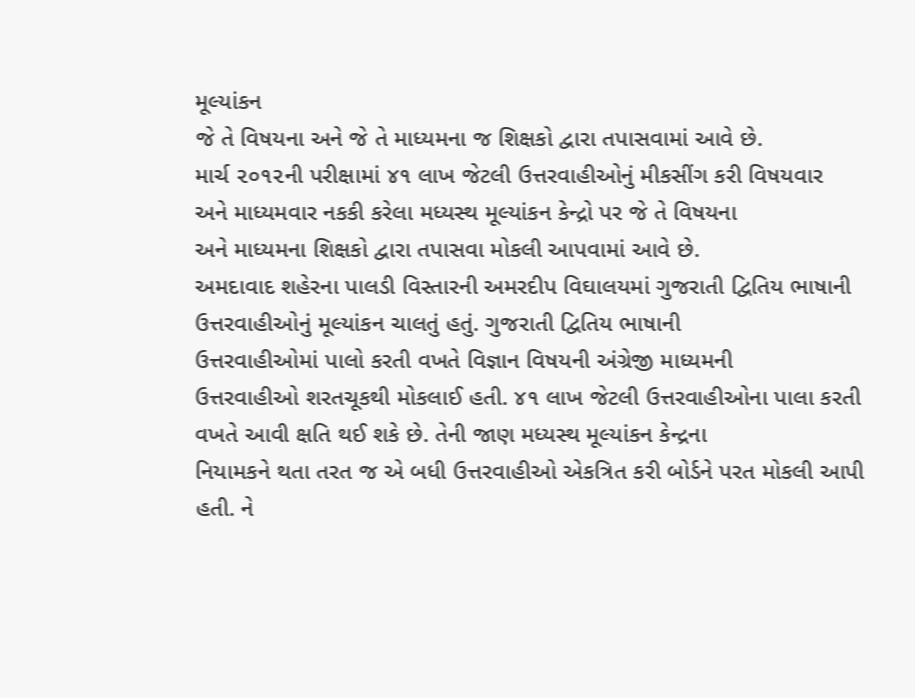મૂલ્યાંકન
જે તે વિષયના અને જે તે માધ્યમના જ શિક્ષકો દ્વારા તપાસવામાં આવે છે.
માર્ચ ૨૦૧૨ની પરીક્ષામાં ૪૧ લાખ જેટલી ઉત્તરવાહીઓનું મીકસીંગ કરી વિષયવાર
અને માધ્યમવાર નકકી કરેલા મધ્યસ્થ મૂલ્યાંકન કેન્દ્રો પર જે તે વિષયના
અને માધ્યમના શિક્ષકો દ્વારા તપાસવા મોકલી આપવામાં આવે છે.
અમદાવાદ શહેરના પાલડી વિસ્તારની અમરદીપ વિઘાલયમાં ગુજરાતી દ્વિતિય ભાષાની
ઉત્તરવાહીઓનું મૂલ્યાંકન ચાલતું હતું. ગુજરાતી દ્વિતિય ભાષાની
ઉત્તરવાહીઓમાં પાલો કરતી વખતે વિજ્ઞાન વિષયની અંગ્રેજી માધ્યમની
ઉત્તરવાહીઓ શરતચૂકથી મોકલાઈ હતી. ૪૧ લાખ જેટલી ઉત્તરવાહીઓના પાલા કરતી
વખતે આવી ક્ષતિ થઈ શકે છે. તેની જાણ મધ્યસ્થ મૂલ્યાંકન કેન્દ્રના
નિયામકને થતા તરત જ એ બધી ઉત્તરવાહીઓ એકત્રિત કરી બોર્ડને પરત મોકલી આપી
હતી. ને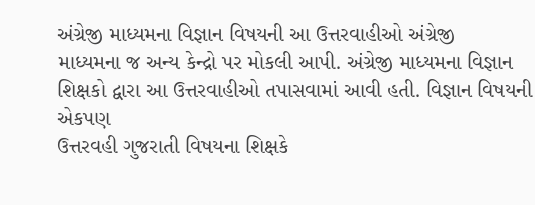અંગ્રેજી માધ્યમના વિજ્ઞાન વિષયની આ ઉત્તરવાહીઓ અંગ્રેજી
માધ્યમના જ અન્ય કેન્દ્રો પર મોકલી આપી. અંગ્રેજી માધ્યમના વિજ્ઞાન
શિક્ષકો દ્વારા આ ઉત્તરવાહીઓ તપાસવામાં આવી હતી. વિજ્ઞાન વિષયની એકપણ
ઉત્તરવહી ગુજરાતી વિષયના શિક્ષકે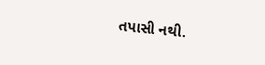તપાસી નથી.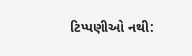ટિપ્પણીઓ નથી: